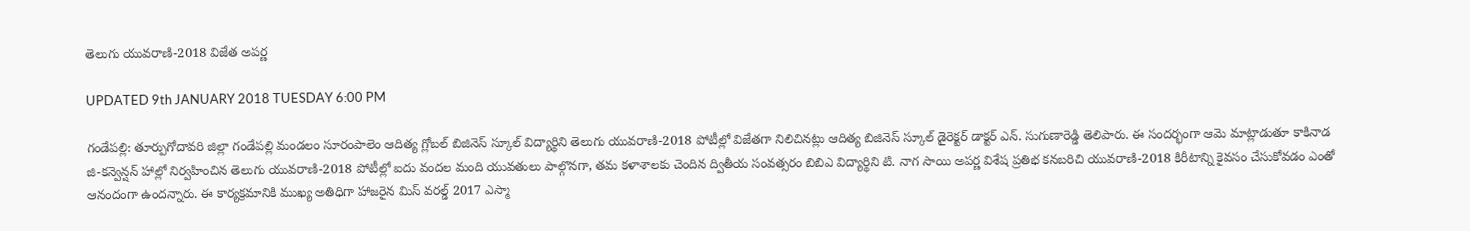తెలుగు యువరాణి-2018 విజేత అపర్ణ

UPDATED 9th JANUARY 2018 TUESDAY 6:00 PM

గండేపల్లి: తూర్పుగోదావరి జిల్లా గండేపల్లి మండలం సూరంపాలెం ఆదిత్య గ్లోబల్ బిజినెస్ స్కూల్ విద్యార్థిని తెలుగు యువరాణి-2018 పోటీల్లో విజేతగా నిలిచినట్లు ఆదిత్య బిజినెస్ స్కూల్ డైరెక్టర్ డాక్టర్ ఎన్. సుగుణారెడ్డి తెలిపారు. ఈ సందర్భంగా ఆమె మాట్లాడుతూ కాకినాడ జి-కన్వెన్షన్ హాల్లో నిర్వహించిన తెలుగు యువరాణి-2018 పోటీల్లో ఐదు వందల మంది యువతులు పాల్గొనగా, తమ కళాశాలకు చెందిన ద్వితీయ సంవత్సరం బిబిఎ విద్యార్థిని టి. నాగ సాయి అపర్ణ విశేష ప్రతిభ కనబరిచి యువరాణి-2018 కిరీటాన్ని కైవసం చేసుకోవడం ఎంతో ఆనందంగా ఉందన్నారు. ఈ కార్యక్రమానికి ముఖ్య అతిధిగా హాజరైన మిస్ వరల్డ్ 2017 ఎస్మా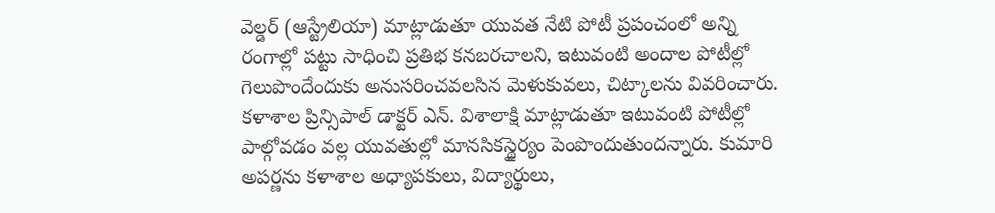వెల్డర్ (ఆస్ట్రేలియా) మాట్లాడుతూ యువత నేటి పోటీ ప్రపంచంలో అన్ని రంగాల్లో పట్టు సాధించి ప్రతిభ కనబరచాలని, ఇటువంటి అందాల పోటీల్లో గెలుపొందేందుకు అనుసరించవలసిన మెళుకువలు, చిట్కాలను వివరించారు. కళాశాల ప్రిన్సిపాల్ డాక్టర్ ఎన్. విశాలాక్షి మాట్లాడుతూ ఇటువంటి పోటీల్లో పాల్గోవడం వల్ల యువతుల్లో మానసికస్థైర్యం పెంపొందుతుందన్నారు. కుమారి అపర్ణను కళాశాల అధ్యాపకులు, విద్యార్థులు,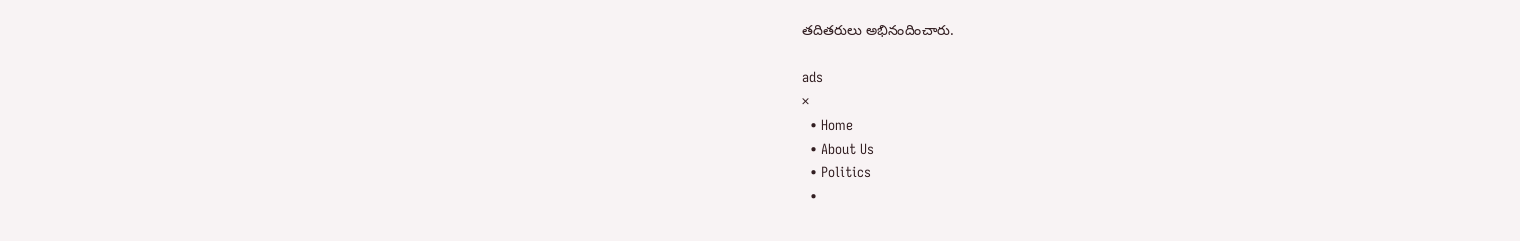తదితరులు అభినందించారు.

ads
×
  • Home
  • About Us
  • Politics
  •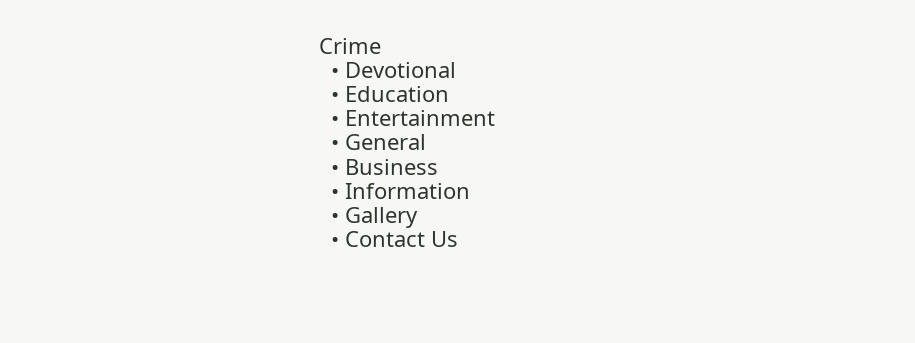Crime
  • Devotional
  • Education
  • Entertainment
  • General
  • Business
  • Information
  • Gallery
  • Contact Us